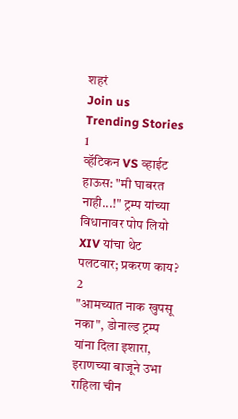शहरं
Join us
Trending Stories
1
व्हॅटिकन VS व्हाईट हाऊस: "मी घाबरत नाही...!" ट्रम्प यांच्या विधानावर पोप लियो XIV यांचा थेट पलटवार; प्रकरण काय?
2
"आमच्यात नाक खुपसू नका", डोनाल्ड ट्रम्प यांना दिला इशारा, इराणच्या बाजूने उभा राहिला चीन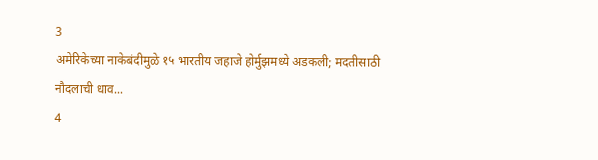3
अमेरिकेच्या नाकेबंदीमुळे १५ भारतीय जहाजे होर्मुझमध्ये अडकली; मदतीसाठी नौदलाची धाव...
4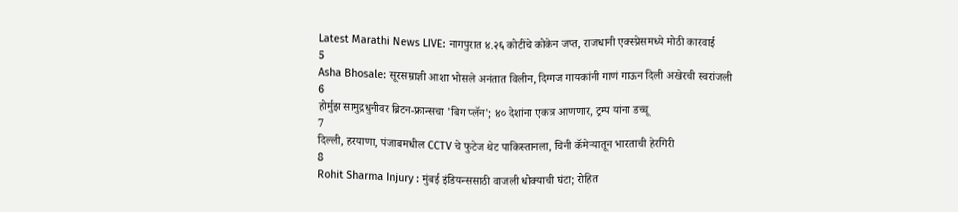Latest Marathi News LIVE: नागपुरात ४.२६ कोटींचे कोकेन जप्त, राजधानी एक्स्प्रेसमध्ये मोठी कारवाई
5
Asha Bhosale: सूरसम्राज्ञी आशा भोसले अनंतात विलीन, दिग्गज गायकांनी गाणं गाऊन दिली अखेरची स्वरांजली
6
होर्मुझ सामुद्रधुनीवर ब्रिटन-फ्रान्सचा 'बिग प्लॅन'; ४० देशांना एकत्र आणणार, ट्रम्प यांना डच्चू
7
दिल्ली, हरयाणा, पंजाबमधील CCTV चे फुटेज थेट पाकिस्तानला, चिनी कॅमेऱ्यातून भारताची हेरगिरी
8
Rohit Sharma Injury : मुंबई इंडियन्ससाठी वाजली धोक्याची घंटा; रोहित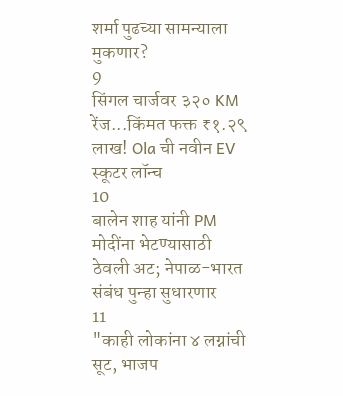शर्मा पुढच्या सामन्याला मुकणार?
9
सिंगल चार्जवर ३२० KM रेंज...किंमत फक्त ₹१.२९ लाख! Ola ची नवीन EV स्कूटर लॉन्च
10
बालेन शाह यांनी PM मोदींना भेटण्यासाठी ठेवली अट; नेपाळ-भारत संबंध पुन्हा सुधारणार
11
"काही लोकांना ४ लग्नांची सूट, भाजप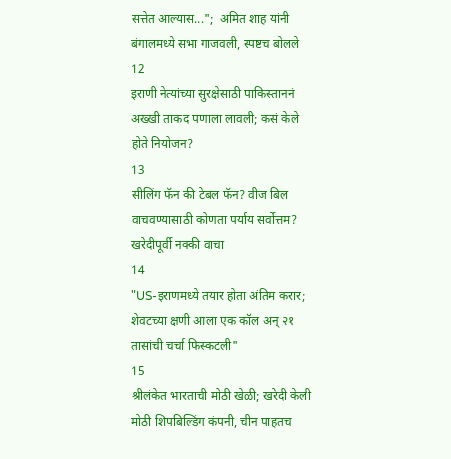सत्तेत आल्यास...";  अमित शाह यांनी बंगालमध्ये सभा गाजवली, स्पष्टच बोलले
12
इराणी नेत्यांच्या सुरक्षेसाठी पाकिस्ताननं अख्खी ताकद पणाला लावली; कसं केले होते नियोजन?
13
सीलिंग फॅन की टेबल फॅन? वीज बिल वाचवण्यासाठी कोणता पर्याय सर्वोत्तम? खरेदीपूर्वी नक्की वाचा
14
"US-इराणमध्ये तयार होता अंतिम करार; शेवटच्या क्षणी आला एक कॉल अन् २१ तासांची चर्चा फिस्कटली"
15
श्रीलंकेत भारताची मोठी खेळी; खरेदी केली मोठी शिपबिल्डिंग कंपनी, चीन पाहतच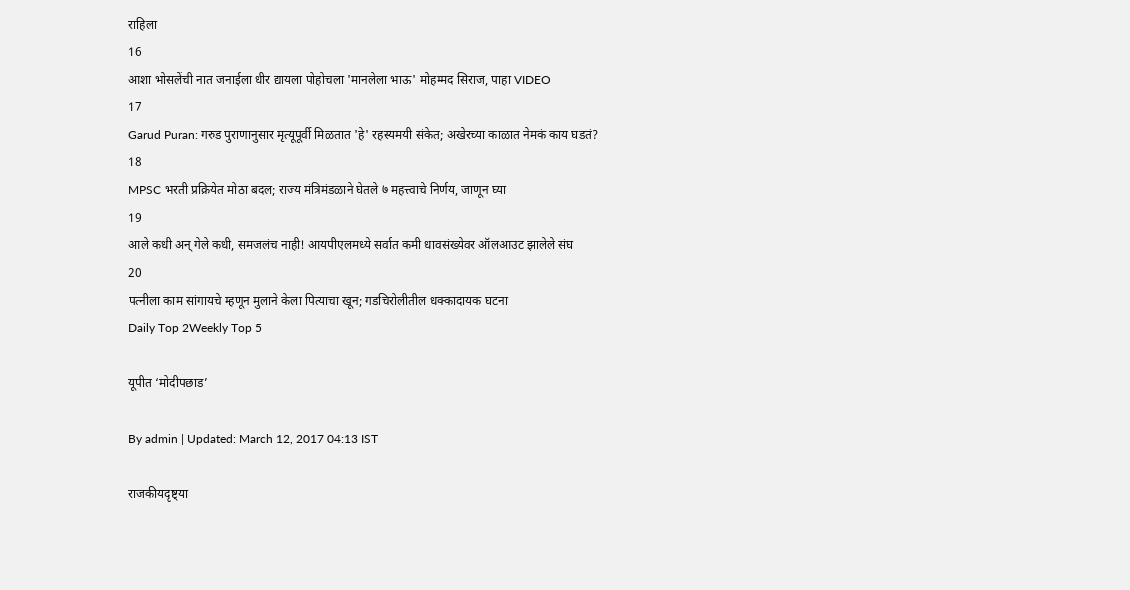राहिला
16
आशा भोसलेंची नात जनाईला धीर द्यायला पोहोचला 'मानलेला भाऊ' मोहम्मद सिराज, पाहा VIDEO
17
Garud Puran: गरुड पुराणानुसार मृत्यूपूर्वी मिळतात 'हे' रहस्यमयी संकेत; अखेरच्या काळात नेमकं काय घडतं?
18
MPSC भरती प्रक्रियेत मोठा बदल; राज्य मंत्रिमंडळाने घेतले ७ महत्त्वाचे निर्णय, जाणून घ्या
19
आले कधी अन् गेले कधी, समजलंच नाही! आयपीएलमध्ये सर्वात कमी धावसंख्येवर ऑलआउट झालेले संघ
20
पत्नीला काम सांगायचे म्हणून मुलाने केला पित्याचा खून; गडचिरोलीतील धक्कादायक घटना
Daily Top 2Weekly Top 5

यूपीत ‘मोदीपछाड’

By admin | Updated: March 12, 2017 04:13 IST

राजकीयदृष्ट्या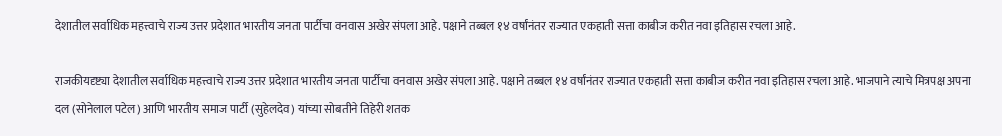देशातील सर्वाधिक महत्त्वाचे राज्य उत्तर प्रदेशात भारतीय जनता पार्टीचा वनवास अखेर संपला आहे. पक्षाने तब्बल १४ वर्षांनंतर राज्यात एकहाती सत्ता काबीज करीत नवा इतिहास रचला आहे.

राजकीयदृष्ट्या देशातील सर्वाधिक महत्त्वाचे राज्य उत्तर प्रदेशात भारतीय जनता पार्टीचा वनवास अखेर संपला आहे. पक्षाने तब्बल १४ वर्षांनंतर राज्यात एकहाती सत्ता काबीज करीत नवा इतिहास रचला आहे. भाजपाने त्याचे मित्रपक्ष अपना दल (सोनेलाल पटेल) आणि भारतीय समाज पार्टी (सुहेलदेव) यांच्या सोबतीने तिहेरी शतक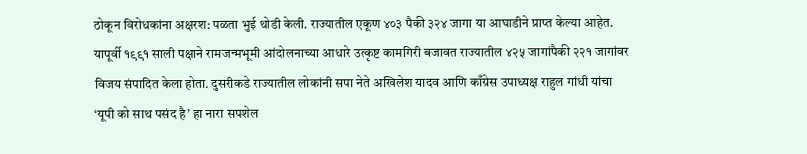ठोकून विरोधकांना अक्षरश: पळता भुई थोडी केली. राज्यातील एकूण ४०३ पैकी ३२४ जागा या आघाडीने प्राप्त केल्या आहेत. यापूर्वी १९९१ साली पक्षाने रामजन्मभूमी आंदोलनाच्या आधारे उत्कृष्ट कामगिरी बजावत राज्यातील ४२५ जागांपैकी २२१ जागांवर विजय संपादित केला होता. दुसरीकडे राज्यातील लोकांनी सपा नेते अखिलेश यादव आणि काँग्रेस उपाध्यक्ष राहुल गांधी यांचा ‘यूपी को साथ पसंद है’ हा नारा सपशेल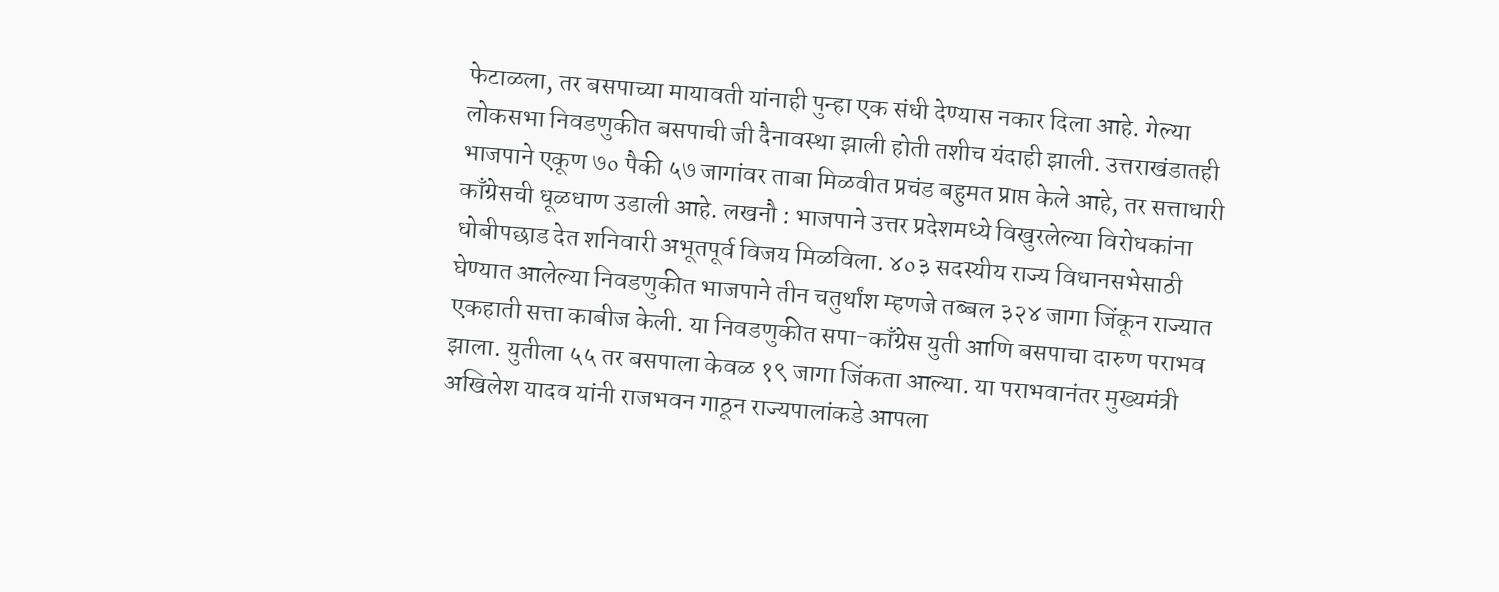फेटाळला, तर बसपाच्या मायावती यांनाही पुन्हा एक संधी देण्यास नकार दिला आहे. गेल्या लोकसभा निवडणुकीत बसपाची जी दैनावस्था झाली होती तशीच यंदाही झाली. उत्तराखंडातही भाजपाने एकूण ७० पैकी ५७ जागांवर ताबा मिळवीत प्रचंड बहुमत प्राप्त केले आहे, तर सत्ताधारी काँग्रेसची धूळधाण उडाली आहे. लखनौ : भाजपाने उत्तर प्रदेशमध्ये विखुरलेल्या विरोधकांना धोबीपछाड देत शनिवारी अभूतपूर्व विजय मिळविला. ४०३ सदस्यीय राज्य विधानसभेसाठी घेण्यात आलेल्या निवडणुकीत भाजपाने तीन चतुर्थांश म्हणजे तब्बल ३२४ जागा जिंकून राज्यात एकहाती सत्ता काबीज केली. या निवडणुकीत सपा-काँग्रेस युती आणि बसपाचा दारुण पराभव झाला. युतीला ५५ तर बसपाला केवळ १९ जागा जिंकता आल्या. या पराभवानंतर मुख्यमंत्री अखिलेश यादव यांनी राजभवन गाठून राज्यपालांकडे आपला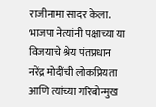राजीनामा सादर केला. भाजपा नेत्यांनी पक्षाच्या या विजयाचे श्रेय पंतप्रधान नरेंद्र मोदींची लोकप्रियता आणि त्यांच्या गरिबोन्मुख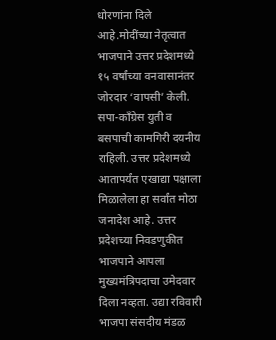धोरणांना दिले आहे.मोदींच्या नेतृत्वात भाजपाने उत्तर प्रदेशमध्ये १५ वर्षांच्या वनवासानंतर जोरदार ‘वापसी’ केली. सपा-काँग्रेस युती व बसपाची कामगिरी दयनीय राहिली. उत्तर प्रदेशमध्ये आतापर्यंत एखाद्या पक्षाला मिळालेला हा सर्वांत मोठा जनादेश आहे. उत्तर प्रदेशच्या निवडणुकीत भाजपाने आपला मुख्यमंत्रिपदाचा उमेदवार दिला नव्हता. उद्या रविवारी भाजपा संसदीय मंडळ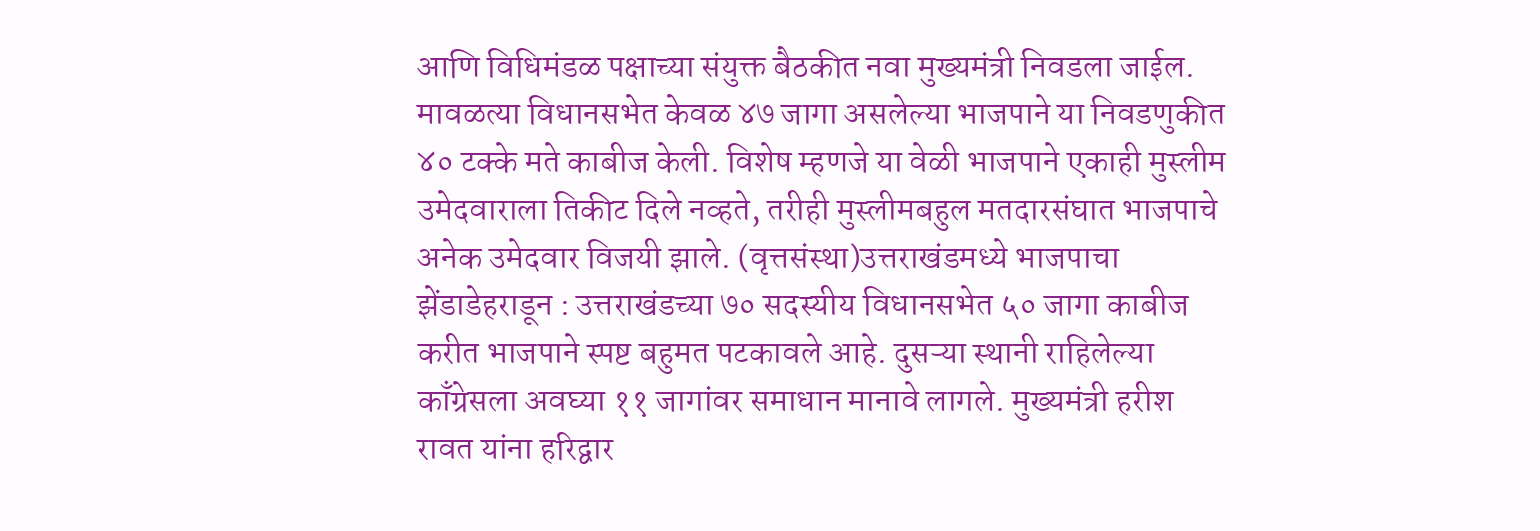आणि विधिमंडळ पक्षाच्या संयुक्त बैठकीत नवा मुख्यमंत्री निवडला जाईल. मावळत्या विधानसभेत केवळ ४७ जागा असलेल्या भाजपाने या निवडणुकीत ४० टक्के मते काबीज केली. विशेष म्हणजे या वेळी भाजपाने एकाही मुस्लीम उमेदवाराला तिकीट दिले नव्हते, तरीही मुस्लीमबहुल मतदारसंघात भाजपाचे अनेक उमेदवार विजयी झाले. (वृत्तसंस्था)उत्तराखंडमध्ये भाजपाचा झेंडाडेहराडून : उत्तराखंडच्या ७० सदस्यीय विधानसभेत ५० जागा काबीज करीत भाजपाने स्पष्ट बहुमत पटकावले आहे. दुसऱ्या स्थानी राहिलेल्या काँग्रेसला अवघ्या ११ जागांवर समाधान मानावे लागले. मुख्यमंत्री हरीश रावत यांना हरिद्वार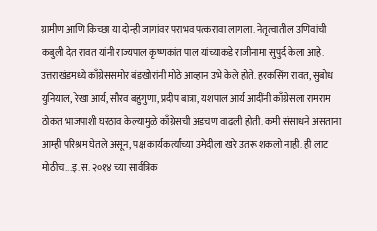ग्रामीण आणि किच्छा या दोन्ही जागांवर पराभव पत्करावा लागला. नेतृत्वातील उणिवांची कबुली देत रावत यांनी राज्यपाल कृष्णकांत पाल यांच्याकडे राजीनामा सुपुर्द केला आहे. उत्तराखंडमध्ये काँग्रेससमोर बंडखोरांनी मोठे आव्हान उभे केले होते. हरकसिंग रावत, सुबोध युनियाल, रेखा आर्य, सौरव बहुगुणा, प्रदीप बात्रा, यशपाल आर्य आदींनी काँग्रेसला रामराम ठोकत भाजपाशी घरठाव केल्यामुळे काँग्रेसची अडचण वाढली होती. कमी संसाधने असताना आम्ही परिश्रम घेतले असून, पक्ष कार्यकर्त्यांच्या उमेदीला खरे उतरू शकलो नाही. ही लाट मोठीच...इ.स. २०१४ च्या सार्वत्रिक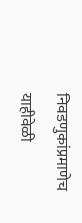निवडणुकांप्रमाणेच याहीवेळी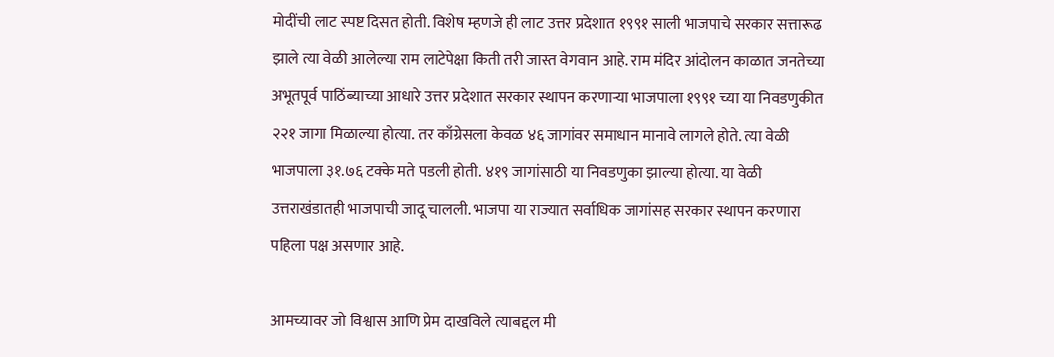मोदींची लाट स्पष्ट दिसत होती. विशेष म्हणजे ही लाट उत्तर प्रदेशात १९९१ साली भाजपाचे सरकार सत्तारूढ झाले त्या वेळी आलेल्या राम लाटेपेक्षा किती तरी जास्त वेगवान आहे. राम मंदिर आंदोलन काळात जनतेच्या अभूतपूर्व पाठिंब्याच्या आधारे उत्तर प्रदेशात सरकार स्थापन करणाऱ्या भाजपाला १९९१ च्या या निवडणुकीत २२१ जागा मिळाल्या होत्या. तर काँग्रेसला केवळ ४६ जागांवर समाधान मानावे लागले होते. त्या वेळी भाजपाला ३१.७६ टक्के मते पडली होती. ४१९ जागांसाठी या निवडणुका झाल्या होत्या. या वेळी उत्तराखंडातही भाजपाची जादू चालली. भाजपा या राज्यात सर्वाधिक जागांसह सरकार स्थापन करणारा पहिला पक्ष असणार आहे.

आमच्यावर जो विश्वास आणि प्रेम दाखविले त्याबद्दल मी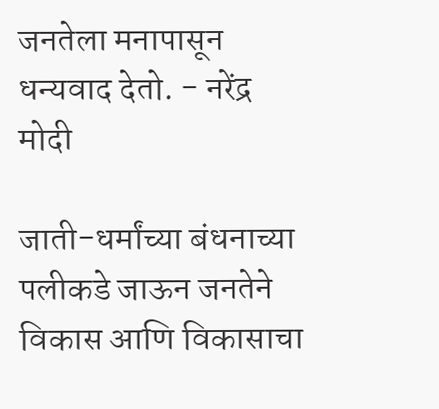जनतेला मनापासून धन्यवाद देतो. - नरेंद्र मोदी

जाती-धर्मांच्या बंधनाच्या पलीकडे जाऊन जनतेने विकास आणि विकासाचा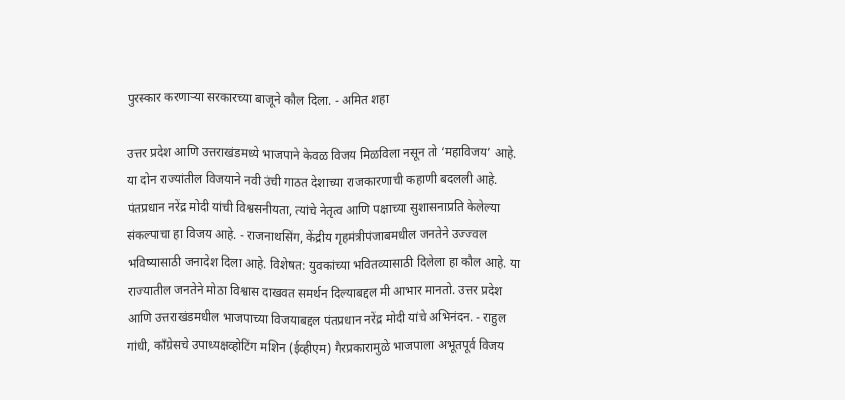पुरस्कार करणाऱ्या सरकारच्या बाजूने कौल दिला. - अमित शहा

उत्तर प्रदेश आणि उत्तराखंडमध्ये भाजपाने केवळ विजय मिळविला नसून तो ‘महाविजय’ आहे. या दोन राज्यांतील विजयाने नवी उंची गाठत देशाच्या राजकारणाची कहाणी बदलली आहे. पंतप्रधान नरेंद्र मोदी यांची विश्वसनीयता, त्यांचे नेतृत्व आणि पक्षाच्या सुशासनाप्रति केलेल्या संकल्पाचा हा विजय आहे. - राजनाथसिंग, केंद्रीय गृहमंत्रीपंजाबमधील जनतेने उज्ज्वल भविष्यासाठी जनादेश दिला आहे. विशेषत: युवकांच्या भवितव्यासाठी दिलेला हा कौल आहे. या राज्यातील जनतेने मोठा विश्वास दाखवत समर्थन दिल्याबद्दल मी आभार मानतो. उत्तर प्रदेश आणि उत्तराखंडमधील भाजपाच्या विजयाबद्दल पंतप्रधान नरेंद्र मोदी यांचे अभिनंदन. - राहुल गांधी, काँग्रेसचे उपाध्यक्षव्होटिंग मशिन (ईव्हीएम) गैरप्रकारामुळे भाजपाला अभूतपूर्व विजय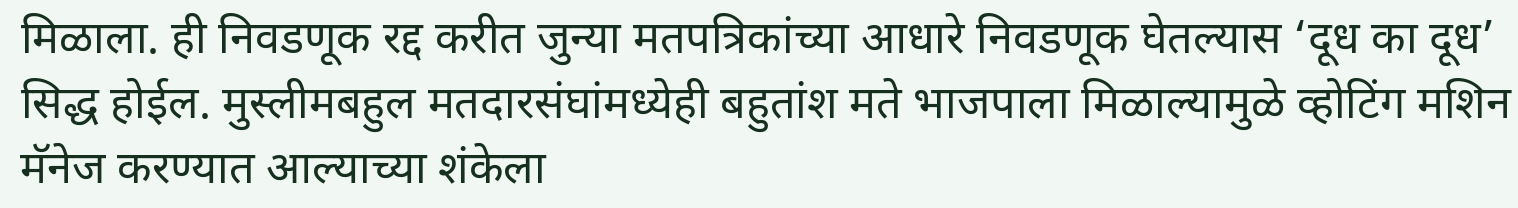मिळाला. ही निवडणूक रद्द करीत जुन्या मतपत्रिकांच्या आधारे निवडणूक घेतल्यास ‘दूध का दूध’ सिद्ध होईल. मुस्लीमबहुल मतदारसंघांमध्येही बहुतांश मते भाजपाला मिळाल्यामुळे व्होटिंग मशिन मॅनेज करण्यात आल्याच्या शंकेला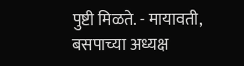पुष्टी मिळते. - मायावती, बसपाच्या अध्यक्ष